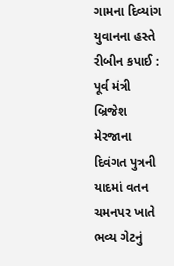ગામના દિવ્યાંગ યુવાનના હસ્તે રીબીન કપાઈ : પૂર્વ મંત્રી બ્રિજેશ મેરજાના દિવંગત પુત્રની યાદમાં વતન ચમનપર ખાતે ભવ્ય ગેટનું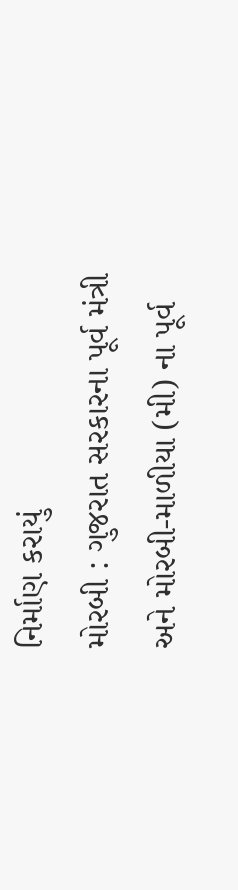નિર્માણ કરાયું
મોરબી : ગુજરાત સરકારના પૂર્વ મંત્રી અને મોરબી-માળીયા (મી) ના પૂર્વ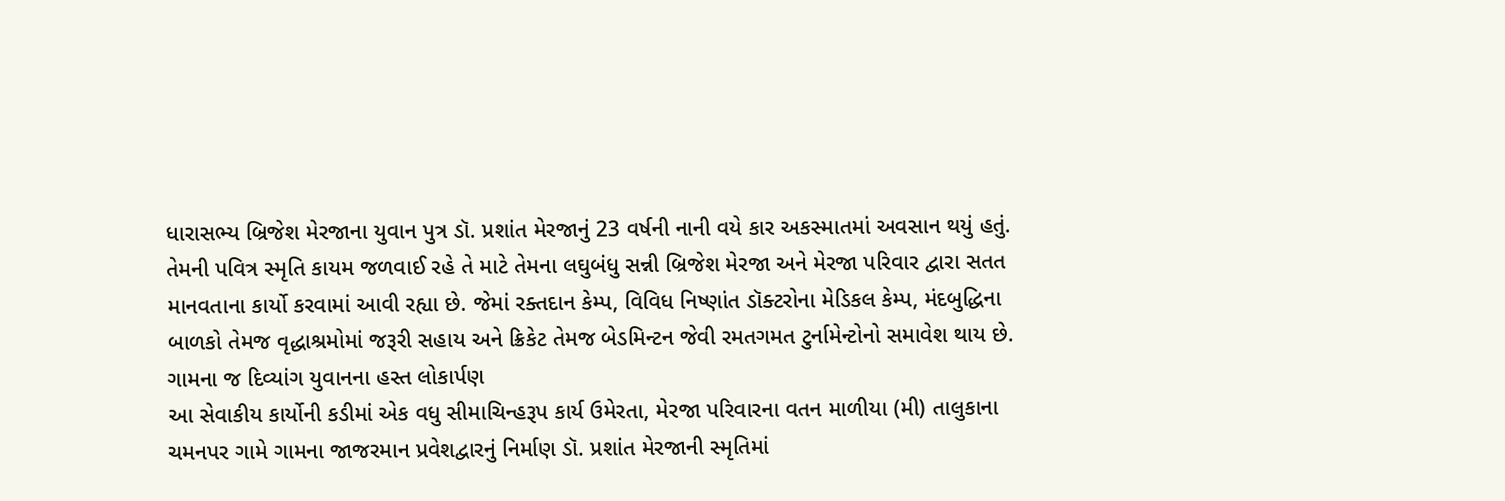ધારાસભ્ય બ્રિજેશ મેરજાના યુવાન પુત્ર ડૉ. પ્રશાંત મેરજાનું 23 વર્ષની નાની વયે કાર અકસ્માતમાં અવસાન થયું હતું. તેમની પવિત્ર સ્મૃતિ કાયમ જળવાઈ રહે તે માટે તેમના લઘુબંધુ સન્ની બ્રિજેશ મેરજા અને મેરજા પરિવાર દ્વારા સતત માનવતાના કાર્યો કરવામાં આવી રહ્યા છે. જેમાં રક્તદાન કેમ્પ, વિવિધ નિષ્ણાંત ડૉક્ટરોના મેડિકલ કેમ્પ, મંદબુદ્ધિના બાળકો તેમજ વૃદ્ધાશ્રમોમાં જરૂરી સહાય અને ક્રિકેટ તેમજ બેડમિન્ટન જેવી રમતગમત ટુર્નામેન્ટોનો સમાવેશ થાય છે.
ગામના જ દિવ્યાંગ યુવાનના હસ્ત લોકાર્પણ
આ સેવાકીય કાર્યોની કડીમાં એક વધુ સીમાચિન્હરૂપ કાર્ય ઉમેરતા, મેરજા પરિવારના વતન માળીયા (મી) તાલુકાના ચમનપર ગામે ગામના જાજરમાન પ્રવેશદ્વારનું નિર્માણ ડૉ. પ્રશાંત મેરજાની સ્મૃતિમાં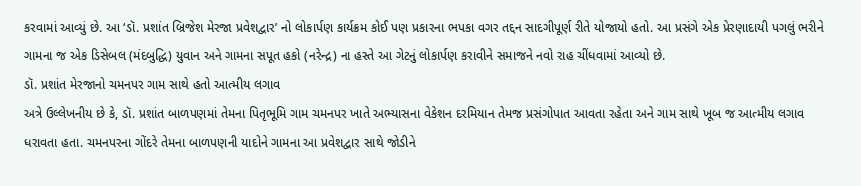કરવામાં આવ્યું છે. આ ‘ડૉ. પ્રશાંત બ્રિજેશ મેરજા પ્રવેશદ્વાર’ નો લોકાર્પણ કાર્યક્રમ કોઈ પણ પ્રકારના ભપકા વગર તદ્દન સાદગીપૂર્ણ રીતે યોજાયો હતો. આ પ્રસંગે એક પ્રેરણાદાયી પગલું ભરીને ગામના જ એક ડિસેબલ (મંદબુદ્ધિ) યુવાન અને ગામના સપૂત હકો (નરેન્દ્ર) ના હસ્તે આ ગેટનું લોકાર્પણ કરાવીને સમાજને નવો રાહ ચીંધવામાં આવ્યો છે.
ડૉ. પ્રશાંત મેરજાનો ચમનપર ગામ સાથે હતો આત્મીય લગાવ
અત્રે ઉલ્લેખનીય છે કે, ડૉ. પ્રશાંત બાળપણમાં તેમના પિતૃભૂમિ ગામ ચમનપર ખાતે અભ્યાસના વેકેશન દરમિયાન તેમજ પ્રસંગોપાત આવતા રહેતા અને ગામ સાથે ખૂબ જ આત્મીય લગાવ ધરાવતા હતા. ચમનપરના ગોંદરે તેમના બાળપણની યાદોને ગામના આ પ્રવેશદ્વાર સાથે જોડીને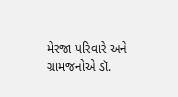મેરજા પરિવારે અને ગ્રામજનોએ ડૉ.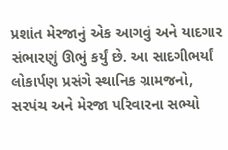પ્રશાંત મેરજાનું એક આગવું અને યાદગાર સંભારણું ઊભું કર્યું છે. આ સાદગીભર્યાં લોકાર્પણ પ્રસંગે સ્થાનિક ગ્રામજનો, સરપંચ અને મેરજા પરિવારના સભ્યો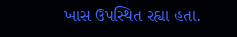ખાસ ઉપસ્થિત રહ્યા હતા.